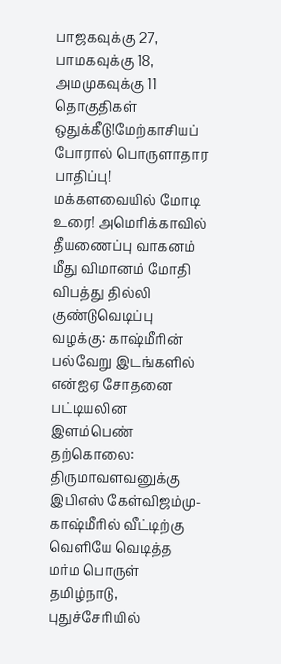பாஜகவுக்கு 27, பாமகவுக்கு 18, அமமுகவுக்கு 11 தொகுதிகள் ஒதுக்கீடு!மேற்காசியப் போரால் பொருளாதார பாதிப்பு! மக்களவையில் மோடி உரை! அமெரிக்காவில் தீயணைப்பு வாகனம் மீது விமானம் மோதி விபத்து தில்லி குண்டுவெடிப்பு வழக்கு: காஷ்மீரின் பல்வேறு இடங்களில் என்ஐஏ சோதனை பட்டியலின இளம்பெண் தற்கொலை: திருமாவளவனுக்கு இபிஎஸ் கேள்விஜம்மு-காஷ்மீரில் வீட்டிற்கு வெளியே வெடித்த மர்ம பொருள் தமிழ்நாடு, புதுச்சேரியில்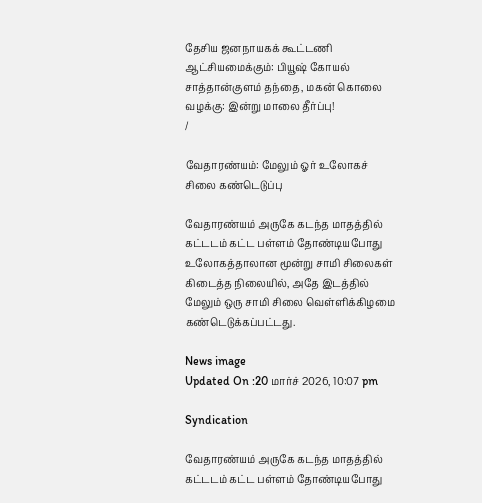தேசிய ஜனநாயகக் கூட்டணி ஆட்சியமைக்கும்: பியூஷ் கோயல் சாத்தான்குளம் தந்தை, மகன் கொலை வழக்கு: இன்று மாலை தீர்ப்பு!
/

வேதாரண்யம்: மேலும் ஓர் உலோகச் சிலை கண்டெடுப்பு

வேதாரண்யம் அருகே கடந்த மாதத்தில் கட்டடம் கட்ட பள்ளம் தோண்டியபோது உலோகத்தாலான மூன்று சாமி சிலைகள் கிடைத்த நிலையில், அதே இடத்தில் மேலும் ஒரு சாமி சிலை வெள்ளிக்கிழமை கண்டெடுக்கப்பட்டது.

News image
Updated On :20 மார்ச் 2026, 10:07 pm

Syndication

வேதாரண்யம் அருகே கடந்த மாதத்தில் கட்டடம் கட்ட பள்ளம் தோண்டியபோது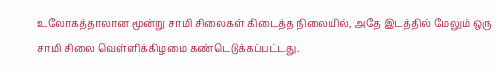உலோகத்தாலான மூன்று சாமி சிலைகள் கிடைத்த நிலையில், அதே இடத்தில் மேலும் ஒரு சாமி சிலை வெள்ளிக்கிழமை கண்டெடுக்கப்பட்டது.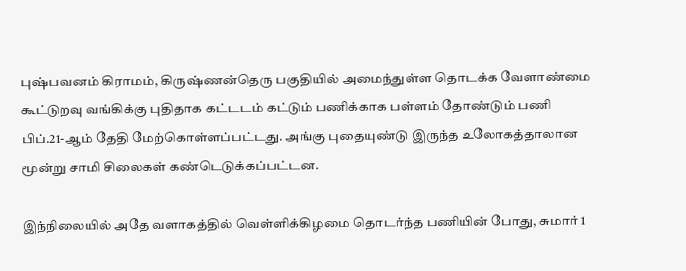புஷ்பவனம் கிராமம், கிருஷ்ணன்தெரு பகுதியில் அமைந்துள்ள தொடக்க வேளாண்மை கூட்டுறவு வங்கிக்கு புதிதாக கட்டடம் கட்டும் பணிக்காக பள்ளம் தோண்டும் பணி பிப்.21-ஆம் தேதி மேற்கொள்ளப்பட்டது. அங்கு புதையுண்டு இருந்த உலோகத்தாலான மூன்று சாமி சிலைகள் கண்டெடுக்கப்பட்டன.

இந்நிலையில் அதே வளாகத்தில் வெள்ளிக்கிழமை தொடர்ந்த பணியின் போது, சுமார் 1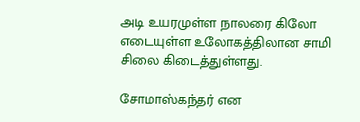அடி உயரமுள்ள நாலரை கிலோ எடையுள்ள உலோகத்திலான சாமி சிலை கிடைத்துள்ளது.

சோமாஸ்கந்தர் என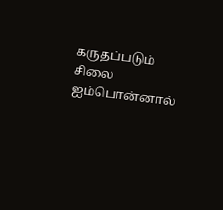கருதப்படும் சிலை ஐம்பொன்னால்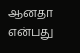ஆனதா என்பது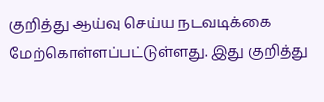குறித்து ஆய்வு செய்ய நடவடிக்கை மேற்கொள்ளப்பட்டுள்ளது. இது குறித்து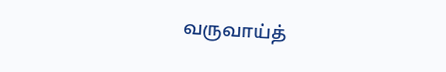வருவாய்த்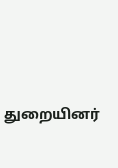துறையினர்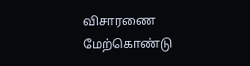விசாரணை மேற்கொண்டு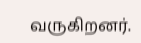வருகிறனர்.